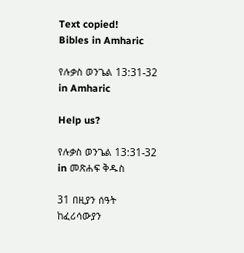Text copied!
Bibles in Amharic

የሉቃስ ወንጌል 13:31-32 in Amharic

Help us?

የሉቃስ ወንጌል 13:31-32 in መጽሐፍ ቅዱስ

31 በዚያን ሰዓት ከፈሪሳውያን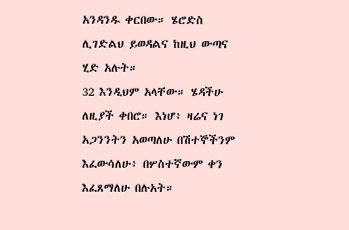አንዳንዱ ቀርበው። ሄሮድስ ሊገድልህ ይወዳልና ከዚህ ውጣና ሂድ አሉት።
32 እንዲህም አላቸው። ሄዳችሁ ለዚያች ቀበሮ። እነሆ፥ ዛሬና ነገ አጋንንትን አወጣለሁ በሽተኞችንም እፈውሳለሁ፥ በሦስተኛውም ቀን እፈጸማለሁ በሉአት።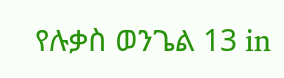የሉቃስ ወንጌል 13 in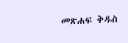መጽሐፍ ቅዱስ